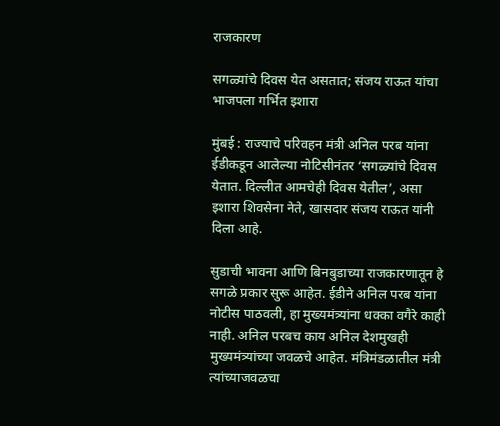राजकारण

सगळ्यांचे दिवस येत असतात; संजय राऊत यांचा भाजपला गर्भित इशारा

मुंबई : राज्याचे परिवहन मंत्री अनिल परब यांना ईडीकडून आलेल्या नोटिसीनंतर ‘सगळ्यांचे दिवस येतात. दिल्लीत आमचेही दिवस येतील’, असा इशारा शिवसेना नेते, खासदार संजय राऊत यांनी दिला आहे.

सुडाची भावना आणि बिनबुडाच्या राजकारणातून हे सगळे प्रकार सुरू आहेत. ईडीने अनिल परब यांना नोटीस पाठवली, हा मुख्यमंत्र्यांना धक्का वगैरे काही नाही. अनिल परबच काय अनिल देशमुखही मुख्यमंत्र्यांच्या जवळचे आहेत. मंत्रिमंडळातील मंत्री त्यांच्याजवळचा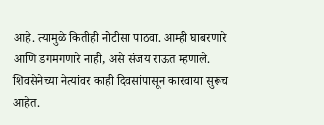आहे. त्यामुळे कितीही नोटीसा पाठवा. आम्ही घाबरणारे आणि डगमगणारे नाही, असे संजय राऊत म्हणाले. शिवसेनेच्या नेत्यांवर काही दिवसांपासून कारवाया सुरूच आहेत.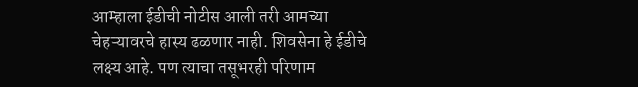आम्हाला ईडीची नोटीस आली तरी आमच्या चेहऱ्यावरचे हास्य ढळणार नाही. शिवसेना हे ईडीचे लक्ष्य आहे. पण त्याचा तसूभरही परिणाम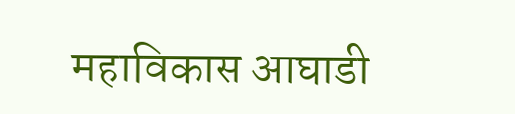महाविकास आघाडी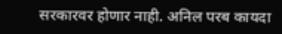सरकारवर होणार नाही. अनिल परब कायदा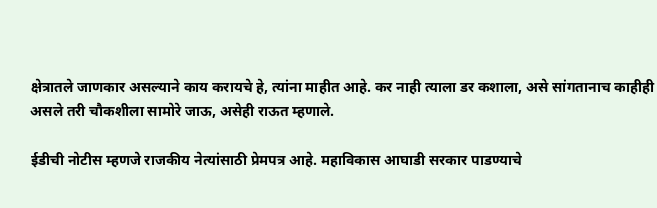क्षेत्रातले जाणकार असल्याने काय करायचे हे, त्यांना माहीत आहे. कर नाही त्याला डर कशाला, असे सांगतानाच काहीही असले तरी चौकशीला सामोरे जाऊ, असेही राऊत म्हणाले.

ईडीची नोटीस म्हणजे राजकीय नेत्यांसाठी प्रेमपत्र आहे. महाविकास आघाडी सरकार पाडण्याचे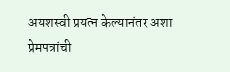अयशस्वी प्रयत्न केल्यानंतर अशा प्रेमपत्रांची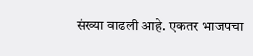संख्या वाढली आहे. एकतर भाजपचा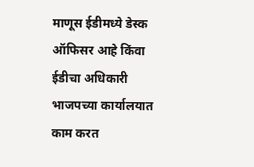माणूस ईडीमध्ये डेस्क ऑफिसर आहे किंवा ईडीचा अधिकारी भाजपच्या कार्यालयात काम करत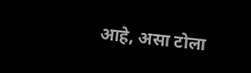आहे, असा टोला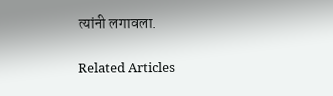त्यांनी लगावला.

Related Articles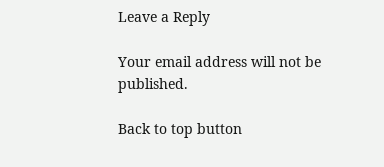Leave a Reply

Your email address will not be published.

Back to top button